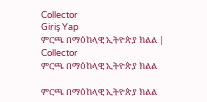Collector
Giriş Yap
ምርጫ በማዕከላዊ ኢትዮጵያ ክልል | Collector
ምርጫ በማዕከላዊ ኢትዮጵያ ክልል

ምርጫ በማዕከላዊ ኢትዮጵያ ክልል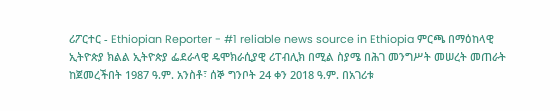ሪፖርተር - Ethiopian Reporter - #1 reliable news source in Ethiopia ምርጫ በማዕከላዊ ኢትዮጵያ ክልል ኢትዮጵያ ፌደራላዊ ዴሞክራሲያዊ ሪፐብሊክ በሚል ስያሜ በሕገ መንግሥት መሠረት መጠራት ከጀመረችበት 1987 ዓ.ም. አንስቶ፣ ሰኞ ግንቦት 24 ቀን 2018 ዓ.ም. በአገሪቱ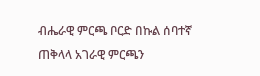ብሔራዊ ምርጫ ቦርድ በኩል ሰባተኛ ጠቅላላ አገራዊ ምርጫን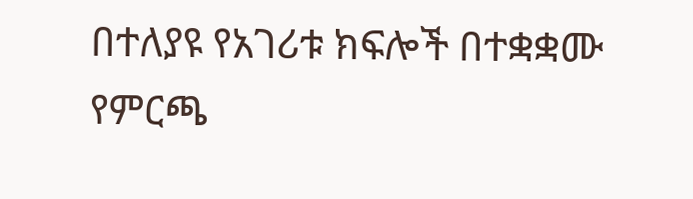በተለያዩ የአገሪቱ ክፍሎች በተቋቋሙ የምርጫ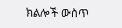ክልሎች ውስጥ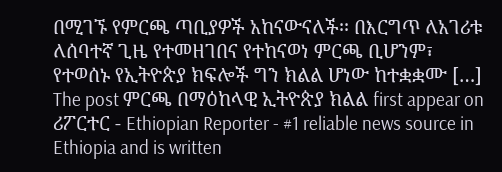በሚገኙ የምርጫ ጣቢያዎች አከናውናለች፡፡ በእርግጥ ለአገሪቱ ለሰባተኛ ጊዜ የተመዘገበና የተከናወነ ምርጫ ቢሆንም፣ የተወሰኑ የኢትዮጵያ ክፍሎች ግን ክልል ሆነው ከተቋቋሙ […] The post ምርጫ በማዕከላዊ ኢትዮጵያ ክልል first appear on ሪፖርተር - Ethiopian Reporter - #1 reliable news source in Ethiopia and is written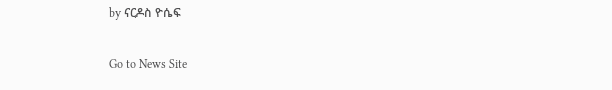by ናርዶስ ዮሴፍ

Go to News Site